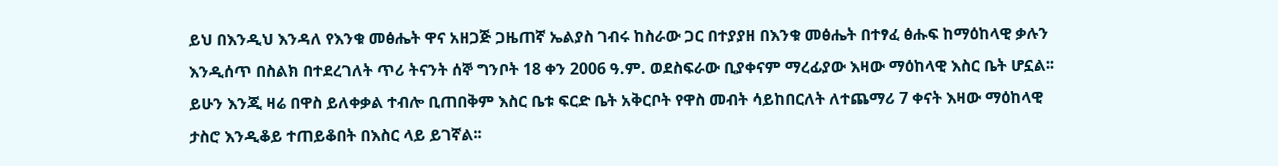ይህ በእንዲህ እንዳለ የእንቁ መፅሔት ዋና አዘጋጅ ጋዜጠኛ ኤልያስ ገብሩ ከስራው ጋር በተያያዘ በእንቁ መፅሔት በተፃፈ ፅሑፍ ከማዕከላዊ ቃሉን እንዲሰጥ በስልክ በተደረገለት ጥሪ ትናንት ሰኞ ግንቦት 18 ቀን 2006 ዓ.ም. ወደስፍራው ቢያቀናም ማረፊያው እዛው ማዕከላዊ እስር ቤት ሆኗል፡፡ ይሁን እንጂ ዛሬ በዋስ ይለቀቃል ተብሎ ቢጠበቅም እስር ቤቱ ፍርድ ቤት አቅርቦት የዋስ መብት ሳይከበርለት ለተጨማሪ 7 ቀናት እዛው ማዕከላዊ ታስሮ እንዲቆይ ተጠይቆበት በእስር ላይ ይገኛል፡፡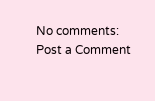No comments:
Post a Comment